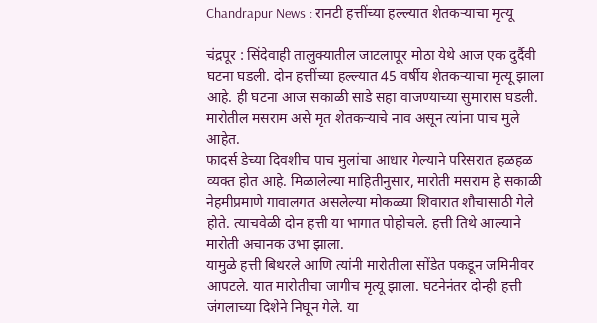Chandrapur News : रानटी हत्तींच्या हल्ल्यात शेतकऱ्याचा मृत्यू

चंद्रपूर : सिंदेवाही तालुक्यातील जाटलापूर मोठा येथे आज एक दुर्दैवी घटना घडली. दोन हत्तींच्या हल्ल्यात 45 वर्षीय शेतकऱ्याचा मृत्यू झाला आहे. ही घटना आज सकाळी साडे सहा वाजण्याच्या सुमारास घडली. मारोतील मसराम असे मृत शेतकऱ्याचे नाव असून त्यांना पाच मुले आहेत.
फादर्स डेच्या दिवशीच पाच मुलांचा आधार गेल्याने परिसरात हळहळ व्यक्त होत आहे. मिळालेल्या माहितीनुसार, मारोती मसराम हे सकाळी नेहमीप्रमाणे गावालगत असलेल्या मोकळ्या शिवारात शौचासाठी गेले होते. त्याचवेळी दोन हत्ती या भागात पोहोचले. हत्ती तिथे आल्याने मारोती अचानक उभा झाला.
यामुळे हत्ती बिथरले आणि त्यांनी मारोतीला सोंडेत पकडून जमिनीवर आपटले. यात मारोतीचा जागीच मृत्यू झाला. घटनेनंतर दोन्ही हत्ती जंगलाच्या दिशेने निघून गेले. या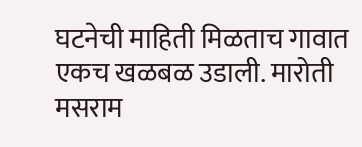घटनेची माहिती मिळताच गावात एकच खळबळ उडाली. मारोती मसराम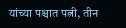यांच्या पश्चात पत्नी, तीन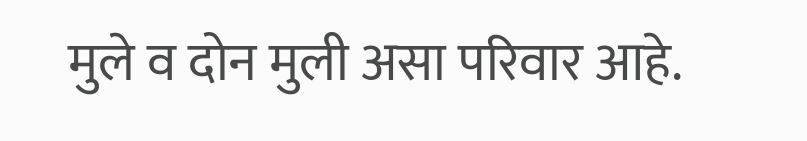मुले व दोन मुली असा परिवार आहे.